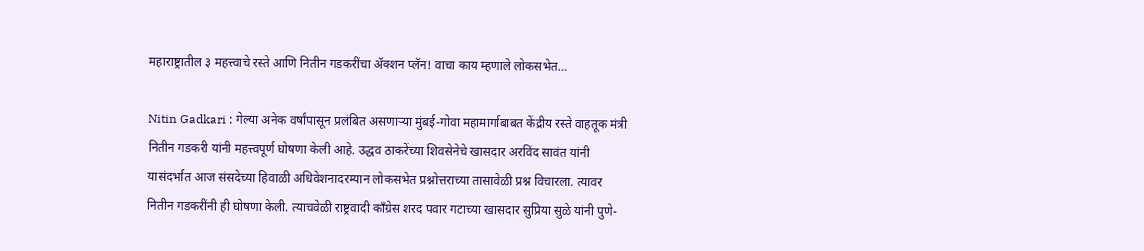महाराष्ट्रातील ३ महत्त्वाचे रस्ते आणि नितीन गडकरींचा ॲक्शन प्लॅन! वाचा काय म्हणाले लोकसभेत…

Nitin Gadkari : गेल्या अनेक वर्षांपासून प्रलंबित असणाऱ्या मुंबई-गोवा महामार्गाबाबत केंद्रीय रस्ते वाहतूक मंत्री नितीन गडकरी यांनी महत्त्वपूर्ण घोषणा केली आहे. उद्धव ठाकरेंच्या शिवसेनेचे खासदार अरविंद सावंत यांनी यासंदर्भात आज संसदेच्या हिवाळी अधिवेशनादरम्यान लोकसभेत प्रश्नोत्तराच्या तासावेळी प्रश्न विचारला. त्यावर नितीन गडकरींनी ही घोषणा केली. त्याचवेळी राष्ट्रवादी काँग्रेस शरद पवार गटाच्या खासदार सुप्रिया सुळे यांनी पुणे-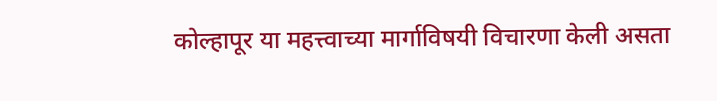कोल्हापूर या महत्त्वाच्या मार्गाविषयी विचारणा केली असता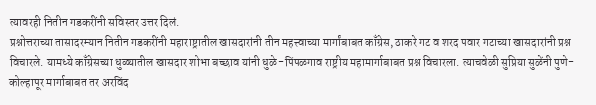त्यावरही नितीन गडकरींनी सविस्तर उत्तर दिलं.
प्रश्नोत्तराच्या तासादरम्यान नितीन गडकरींनी महाराष्ट्रातील खासदारांनी तीन महत्त्वाच्या मार्गांबाबत काँग्रेस, ठाकरे गट व शरद पवार गटाच्या खासदारांनी प्रश्न विचारले. यामध्ये काँग्रेसच्या धुळ्यातील खासदार शोभा बच्छाव यांनी धुळे-पिंपळगाव राष्ट्रीय महामार्गाबाबत प्रश्न विचारला. त्याचवेळी सुप्रिया सुळेंनी पुणे-कोल्हापूर मार्गाबाबत तर अरविंद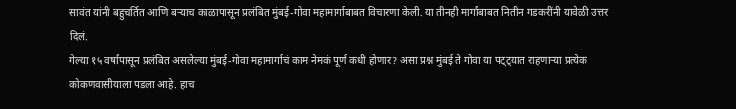सावंत यांनी बहुचर्तित आणि बऱ्याच काळापासून प्रलंबित मुंबई-गोवा महामार्गाबाबत विचारणा केली. या तीनही मार्गांबाबत नितीन गडकरींनी यावेळी उत्तर दिलं.
गेल्या १५ वर्षांपासून प्रलंबित असलेल्या मुंबई-गोवा महामार्गाचं काम नेमकं पूर्ण कधी होणार? असा प्रश्न मुंबई ते गोवा या पट्ट्यात राहणाऱ्या प्रत्येक कोकणवासीयाला पडला आहे. हाच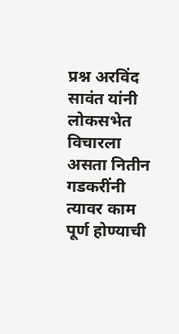प्रश्न अरविंद सावंत यांनी लोकसभेत विचारला असता नितीन गडकरींनी त्यावर काम पूर्ण होण्याची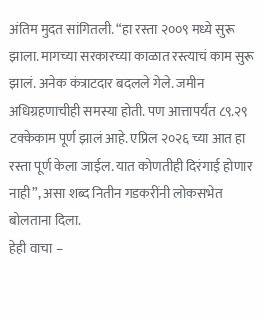अंतिम मुदत सांगितली. “हा रस्ता २००९ मध्ये सुरू झाला. मागच्या सरकारच्या काळात रस्त्याचं काम सुरू झालं. अनेक कंत्राटदार बदलले गेले. जमीन अधिग्रहणाचीही समस्या होती. पण आत्तापर्यंत ८९.२९ टक्केकाम पूर्ण झालं आहे. एप्रिल २०२६ च्या आत हा रस्ता पूर्ण केला जाईल. यात कोणतीही दिरंगाई होणार नाही”, असा शब्द नितीन गडकरींनी लोकसभेत बोलताना दिला.
हेही वाचा –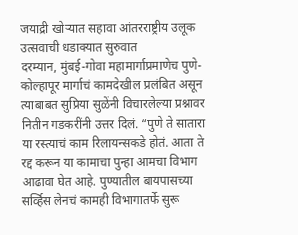जयाद्री खोऱ्यात सहावा आंतरराष्ट्रीय उलूक उत्सवाची धडाक्यात सुरुवात
दरम्यान, मुंबई-गोवा महामार्गाप्रमाणेच पुणे-कोल्हापूर मार्गाचं कामदेखील प्रलंबित असून त्याबाबत सुप्रिया सुळेंनी विचारलेल्या प्रश्नावर नितीन गडकरींनी उत्तर दिलं. “पुणे ते सातारा या रस्त्याचं काम रिलायन्सकडे होतं. आता ते रद्द करून या कामाचा पुन्हा आमचा विभाग आढावा घेत आहे. पुण्यातील बायपासच्या सर्व्हिस लेनचं कामही विभागातर्फे सुरू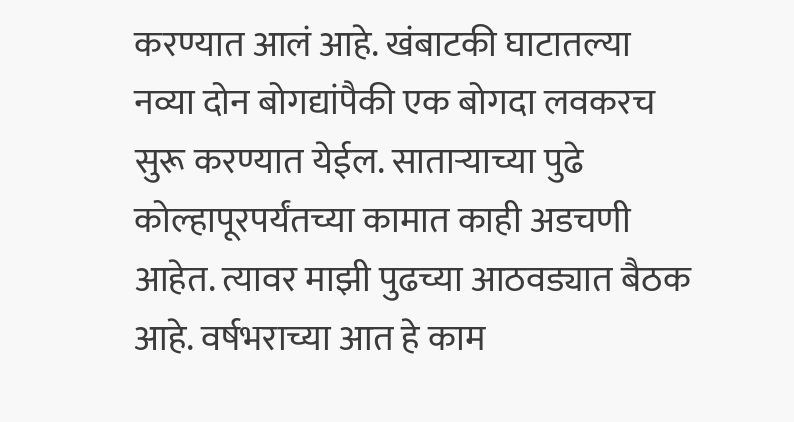करण्यात आलं आहे. खंबाटकी घाटातल्या नव्या दोन बोगद्यांपैकी एक बोगदा लवकरच सुरू करण्यात येईल. साताऱ्याच्या पुढे कोल्हापूरपर्यंतच्या कामात काही अडचणी आहेत. त्यावर माझी पुढच्या आठवड्यात बैठक आहे. वर्षभराच्या आत हे काम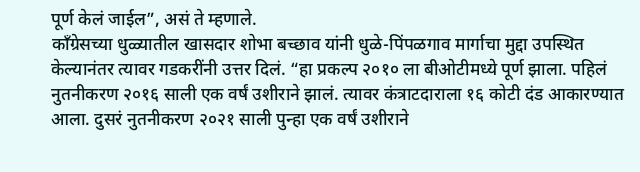पूर्ण केलं जाईल”, असं ते म्हणाले.
काँग्रेसच्या धुळ्यातील खासदार शोभा बच्छाव यांनी धुळे-पिंपळगाव मार्गाचा मुद्दा उपस्थित केल्यानंतर त्यावर गडकरींनी उत्तर दिलं. “हा प्रकल्प २०१० ला बीओटीमध्ये पूर्ण झाला. पहिलं नुतनीकरण २०१६ साली एक वर्षं उशीराने झालं. त्यावर कंत्राटदाराला १६ कोटी दंड आकारण्यात आला. दुसरं नुतनीकरण २०२१ साली पुन्हा एक वर्षं उशीराने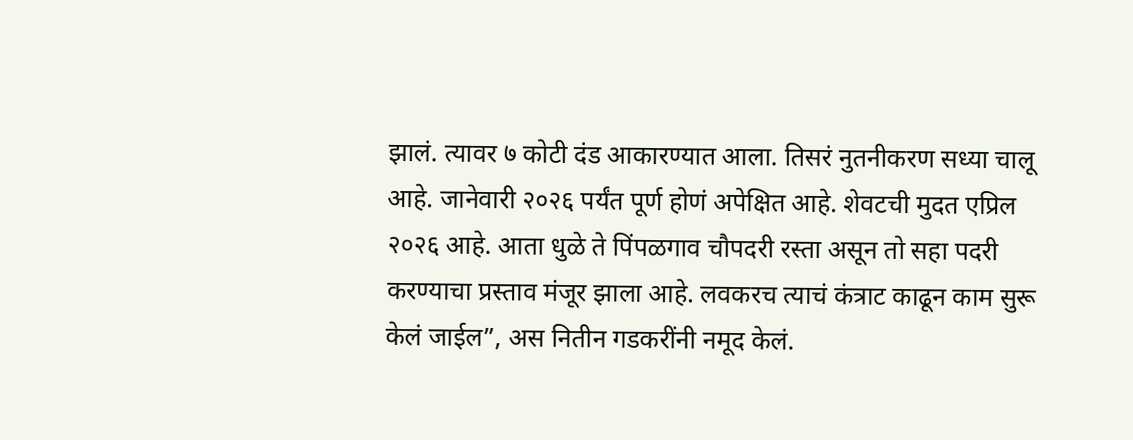झालं. त्यावर ७ कोटी दंड आकारण्यात आला. तिसरं नुतनीकरण सध्या चालू आहे. जानेवारी २०२६ पर्यंत पूर्ण होणं अपेक्षित आहे. शेवटची मुदत एप्रिल २०२६ आहे. आता धुळे ते पिंपळगाव चौपदरी रस्ता असून तो सहा पदरी करण्याचा प्रस्ताव मंजूर झाला आहे. लवकरच त्याचं कंत्राट काढून काम सुरू केलं जाईल”, अस नितीन गडकरींनी नमूद केलं.